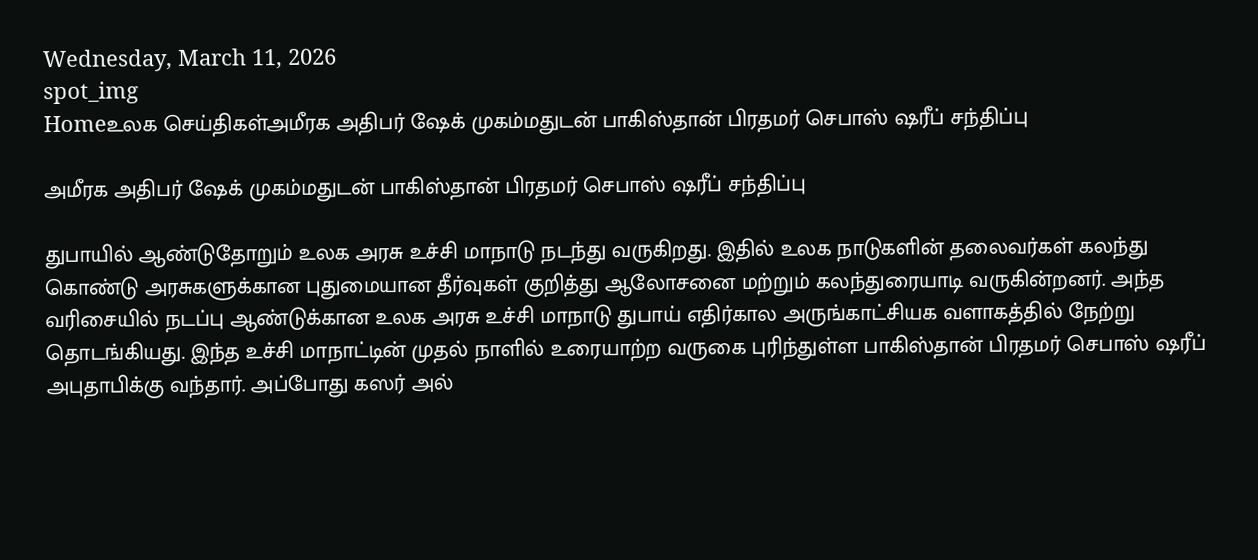Wednesday, March 11, 2026
spot_img
Homeஉலக செய்திகள்அமீரக அதிபர் ஷேக் முகம்மதுடன் பாகிஸ்தான் பிரதமர் செபாஸ் ஷரீப் சந்திப்பு

அமீரக அதிபர் ஷேக் முகம்மதுடன் பாகிஸ்தான் பிரதமர் செபாஸ் ஷரீப் சந்திப்பு

துபாயில் ஆண்டுதோறும் உலக அரசு உச்சி மாநாடு நடந்து வருகிறது. இதில் உலக நாடுகளின் தலைவர்கள் கலந்து கொண்டு அரசுகளுக்கான புதுமையான தீர்வுகள் குறித்து ஆலோசனை மற்றும் கலந்துரையாடி வருகின்றனர். அந்த வரிசையில் நடப்பு ஆண்டுக்கான உலக அரசு உச்சி மாநாடு துபாய் எதிர்கால அருங்காட்சியக வளாகத்தில் நேற்று தொடங்கியது. இந்த உச்சி மாநாட்டின் முதல் நாளில் உரையாற்ற வருகை புரிந்துள்ள பாகிஸ்தான் பிரதமர் செபாஸ் ஷரீப் அபுதாபிக்கு வந்தார். அப்போது கஸர் அல்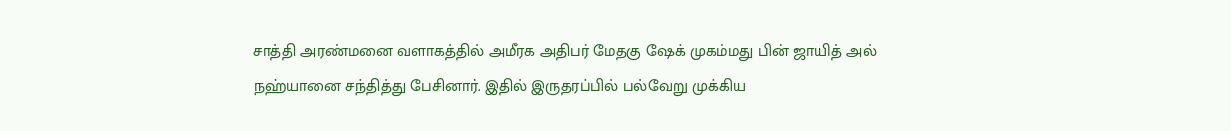சாத்தி அரண்மனை வளாகத்தில் அமீரக அதிபர் மேதகு ஷேக் முகம்மது பின் ஜாயித் அல் நஹ்யானை சந்தித்து பேசினார். இதில் இருதரப்பில் பல்வேறு முக்கிய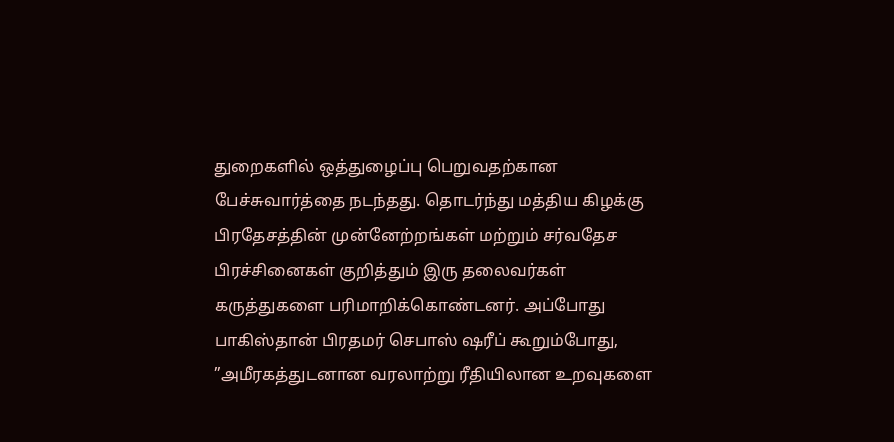துறைகளில் ஒத்துழைப்பு பெறுவதற்கான பேச்சுவார்த்தை நடந்தது. தொடர்ந்து மத்திய கிழக்கு பிரதேசத்தின் முன்னேற்றங்கள் மற்றும் சர்வதேச பிரச்சினைகள் குறித்தும் இரு தலைவர்கள் கருத்துகளை பரிமாறிக்கொண்டனர். அப்போது பாகிஸ்தான் பிரதமர் செபாஸ் ஷரீப் கூறும்போது, ”அமீரகத்துடனான வரலாற்று ரீதியிலான உறவுகளை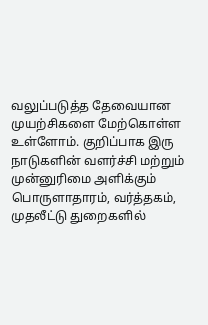வலுப்படுத்த தேவையான முயற்சிகளை மேற்கொள்ள உள்ளோம். குறிப்பாக இரு நாடுகளின் வளர்ச்சி மற்றும் முன்னுரிமை அளிக்கும் பொருளாதாரம், வர்த்தகம், முதலீட்டு துறைகளில்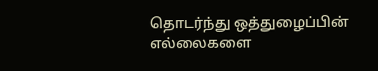தொடர்ந்து ஒத்துழைப்பின் எல்லைகளை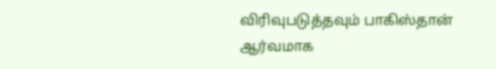விரிவுபடுத்தவும் பாகிஸ்தான் ஆர்வமாக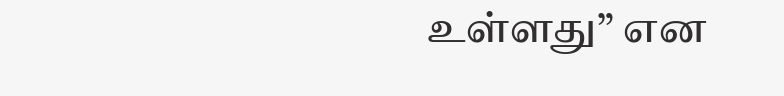உள்ளது” என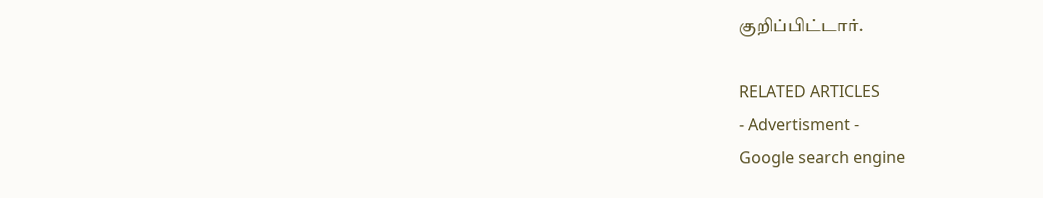குறிப்பிட்டார்.

RELATED ARTICLES
- Advertisment -
Google search engine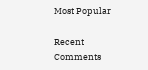Most Popular

Recent Comments